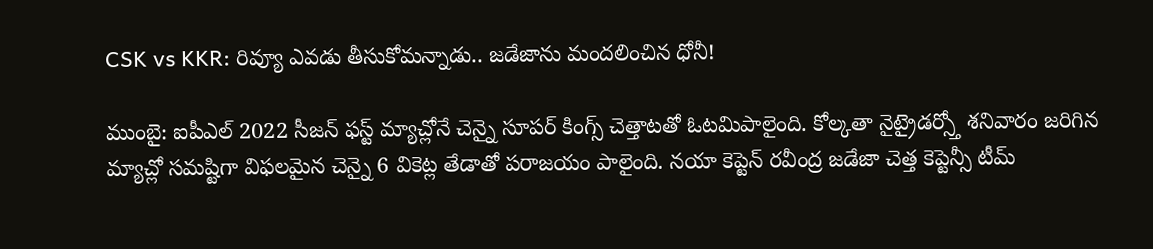CSK vs KKR: రివ్యూ ఎవడు తీసుకోమన్నాడు.. జడేజాను మందలించిన ధోనీ!

ముంబై: ఐపీఎల్ 2022 సీజన్ ఫస్ట్ మ్యాచ్లోనే చెన్నై సూపర్ కింగ్స్ చెత్తాటతో ఓటమిపాలైంది. కోల్కతా నైట్రైడర్స్తో శనివారం జరిగిన మ్యాచ్లో సమష్టిగా విఫలమైన చెన్నై 6 వికెట్ల తేడాతో పరాజయం పాలైంది. నయా కెప్టెన్ రవీంద్ర జడేజా చెత్త కెప్టెన్సీ టీమ్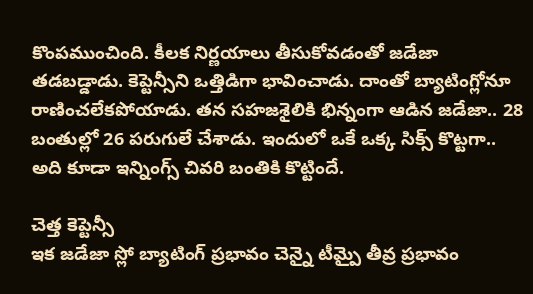కొంపముంచింది. కీలక నిర్ణయాలు తీసుకోవడంతో జడేజా తడబడ్డాడు. కెప్టెన్సీని ఒత్తిడిగా భావించాడు. దాంతో బ్యాటింగ్లోనూ రాణించలేకపోయాడు. తన సహజశైలికి భిన్నంగా ఆడిన జడేజా.. 28 బంతుల్లో 26 పరుగులే చేశాడు. ఇందులో ఒకే ఒక్క సిక్స్ కొట్టగా.. అది కూడా ఇన్నింగ్స్ చివరి బంతికి కొట్టిందే.

చెత్త కెప్టెన్సీ
ఇక జడేజా స్లో బ్యాటింగ్ ప్రభావం చెన్నై టీమ్పై తీవ్ర ప్రభావం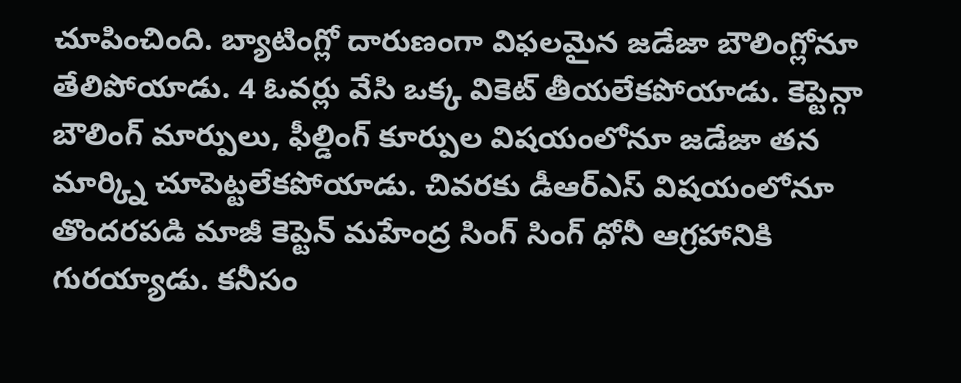చూపించింది. బ్యాటింగ్లో దారుణంగా విఫలమైన జడేజా బౌలింగ్లోనూ తేలిపోయాడు. 4 ఓవర్లు వేసి ఒక్క వికెట్ తీయలేకపోయాడు. కెప్టెన్గా బౌలింగ్ మార్పులు, ఫీల్డింగ్ కూర్పుల విషయంలోనూ జడేజా తన మార్క్ని చూపెట్టలేకపోయాడు. చివరకు డీఆర్ఎస్ విషయంలోనూ తొందరపడి మాజీ కెప్టెన్ మహేంద్ర సింగ్ సింగ్ ధోనీ ఆగ్రహానికి గురయ్యాడు. కనీసం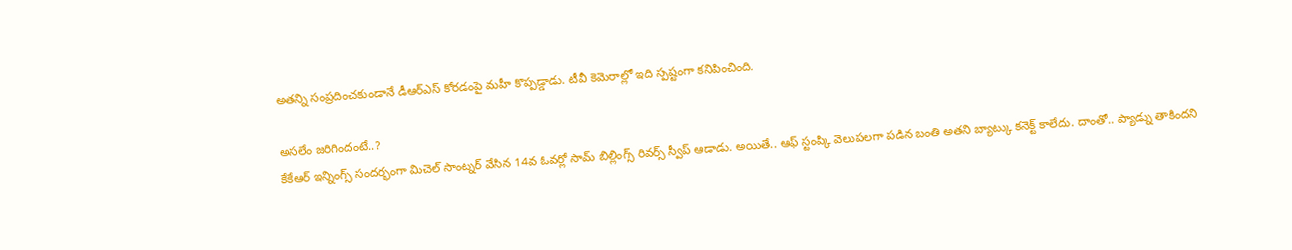అతన్ని సంప్రదించకుండానే డీఆర్ఎస్ కోరడంపై మహీ కొప్పడ్డాడు. టీవీ కెమెరాల్లో ఇది స్పష్టంగా కనిపించింది.

అసలేం జరిగిందంటే..?
కేకేఆర్ ఇన్నింగ్స్ సందర్భంగా మిచెల్ సాంట్నర్ వేసిన 14వ ఓవర్లో సామ్ బిల్లింగ్స్ రివర్స్ స్వీప్ ఆడాడు. అయితే.. ఆఫ్ స్టంప్కి వెలుపలగా పడిన బంతి అతని బ్యాట్కు కనెక్ట్ కాలేదు. దాంతో.. ప్యాడ్ను తాకిందని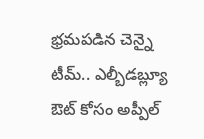భ్రమపడిన చెన్నై టీమ్.. ఎల్బీడబ్ల్యూ ఔట్ కోసం అప్పీల్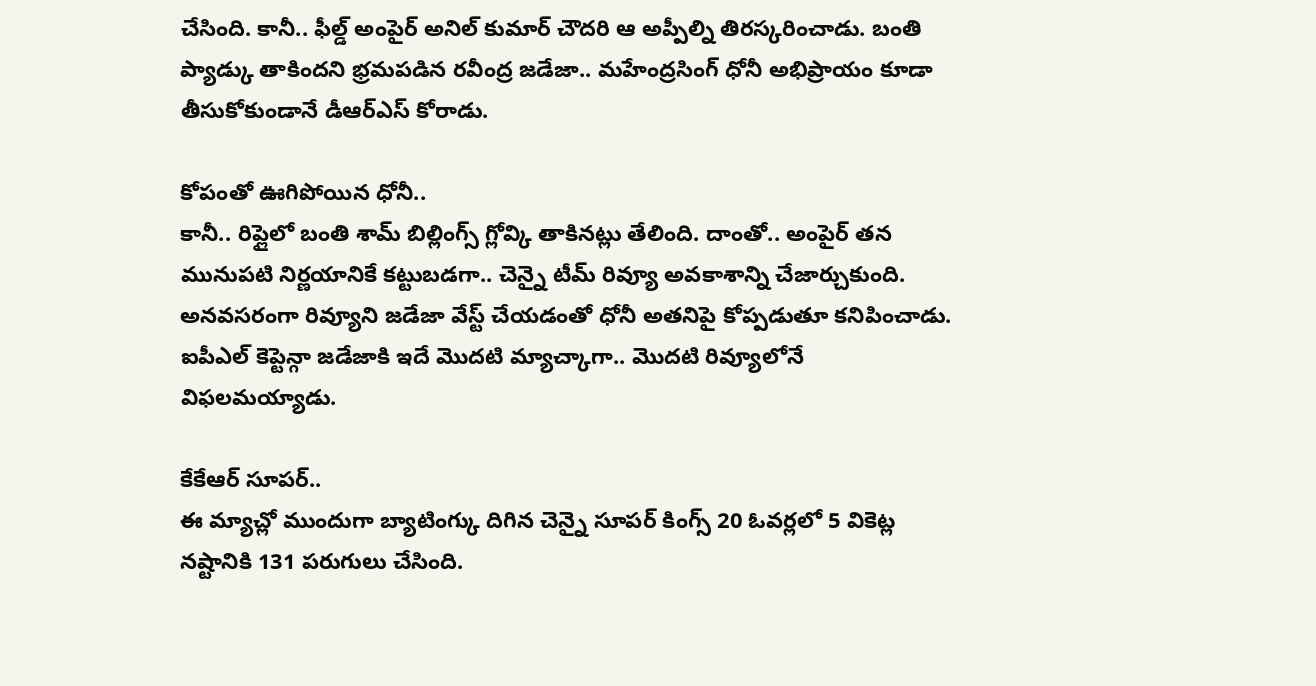చేసింది. కానీ.. ఫీల్డ్ అంపైర్ అనిల్ కుమార్ చౌదరి ఆ అప్పీల్ని తిరస్కరించాడు. బంతి ప్యాడ్కు తాకిందని భ్రమపడిన రవీంద్ర జడేజా.. మహేంద్రసింగ్ ధోనీ అభిప్రాయం కూడా తీసుకోకుండానే డీఆర్ఎస్ కోరాడు.

కోపంతో ఊగిపోయిన ధోనీ..
కానీ.. రిప్లైలో బంతి శామ్ బిల్లింగ్స్ గ్లోవ్కి తాకినట్లు తేలింది. దాంతో.. అంపైర్ తన మునుపటి నిర్ణయానికే కట్టుబడగా.. చెన్నై టీమ్ రివ్యూ అవకాశాన్ని చేజార్చుకుంది. అనవసరంగా రివ్యూని జడేజా వేస్ట్ చేయడంతో ధోనీ అతనిపై కోప్పడుతూ కనిపించాడు. ఐపీఎల్ కెప్టెన్గా జడేజాకి ఇదే మొదటి మ్యాచ్కాగా.. మొదటి రివ్యూలోనే విఫలమయ్యాడు.

కేకేఆర్ సూపర్..
ఈ మ్యాచ్లో ముందుగా బ్యాటింగ్కు దిగిన చెన్నై సూపర్ కింగ్స్ 20 ఓవర్లలో 5 వికెట్ల నష్టానికి 131 పరుగులు చేసింది.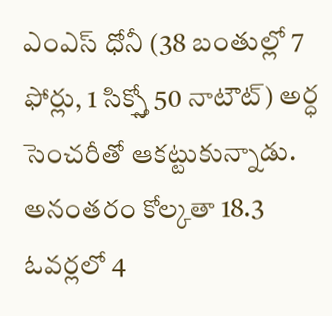ఎంఎస్ ధోనీ (38 బంతుల్లో 7 ఫోర్లు, 1 సిక్స్తో 50 నాటౌట్) అర్ధ సెంచరీతో ఆకట్టుకున్నాడు. అనంతరం కోల్కతా 18.3 ఓవర్లలో 4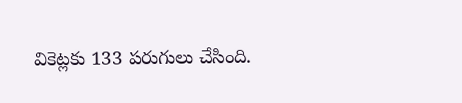వికెట్లకు 133 పరుగులు చేసింది.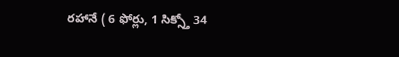రహానే ( 6 ఫోర్లు, 1 సిక్స్తో 34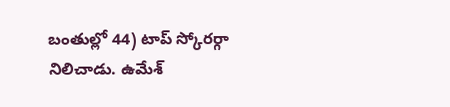బంతుల్లో 44) టాప్ స్కోరర్గా నిలిచాడు. ఉమేశ్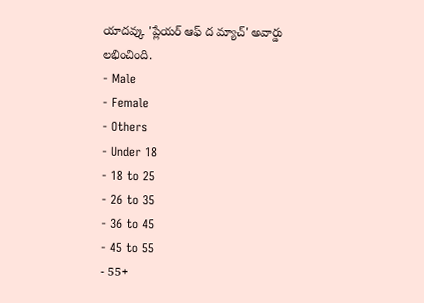యాదవ్కు 'ప్లేయర్ ఆఫ్ ద మ్యాచ్' అవార్డు లభించింది.
- Male
- Female
- Others
- Under 18
- 18 to 25
- 26 to 35
- 36 to 45
- 45 to 55
- 55+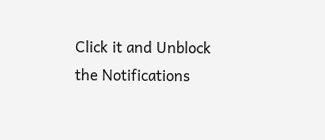Click it and Unblock the Notifications